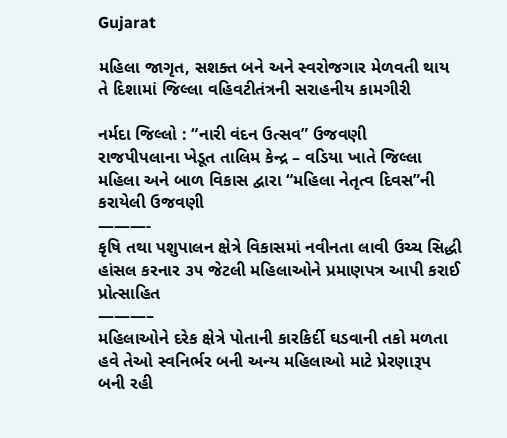Gujarat

મહિલા જાગૃત, સશક્ત બને અને સ્વરોજગાર મેળવતી થાય તે દિશામાં જિલ્લા વહિવટીતંત્રની સરાહનીય કામગીરી

નર્મદા જિલ્લો : “નારી વંદન ઉત્સવ” ઉજવણી
રાજપીપલાના ખેડૂત તાલિમ કેન્દ્ર – વડિયા ખાતે જિલ્લા મહિલા અને બાળ વિકાસ દ્વારા “મહિલા નેતૃત્વ દિવસ”ની કરાયેલી ઉજવણી
———-
કૃષિ તથા પશુપાલન ક્ષેત્રે વિકાસમાં નવીનતા લાવી ઉચ્ચ સિદ્ધી હાંસલ કરનાર ૩૫ જેટલી મહિલાઓને પ્રમાણપત્ર આપી કરાઈ પ્રોત્સાહિત
———–
મહિલાઓને દરેક ક્ષેત્રે પોતાની કારકિર્દી ઘડવાની તકો મળતા હવે તેઓ સ્વનિર્ભર બની અન્ય મહિલાઓ માટે પ્રેરણારૂપ બની રહી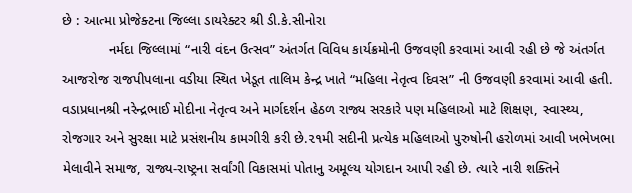છે : આત્મા પ્રોજેક્ટના જિલ્લા ડાયરેક્ટર શ્રી ડી.કે.સીનોરા
            નર્મદા જિલ્લામાં “નારી વંદન ઉત્સવ” અંતર્ગત વિવિધ કાર્યક્રમોની ઉજવણી કરવામાં આવી રહી છે જે અંતર્ગત આજરોજ રાજપીપલાના વડીયા સ્થિત ખેડૂત તાલિમ કેન્દ્ર ખાતે “મહિલા નેતૃત્વ દિવસ” ની ઉજવણી કરવામાં આવી હતી. વડાપ્રધાનશ્રી નરેન્દ્રભાઈ મોદીના નેતૃત્વ અને માર્ગદર્શન હેઠળ રાજ્ય સરકારે પણ મહિલાઓ માટે શિક્ષણ, સ્વાસ્થ્ય, રોજગાર અને સુરક્ષા માટે પ્રસંશનીય કામગીરી કરી છે.૨૧મી સદીની પ્રત્યેક મહિલાઓ પુરુષોની હરોળમાં આવી ખભેખભા મેલાવીને સમાજ, રાજ્ય-રાષ્ટ્રના સર્વાંગી વિકાસમાં પોતાનુ અમૂલ્ય યોગદાન આપી રહી છે. ત્યારે નારી શક્તિને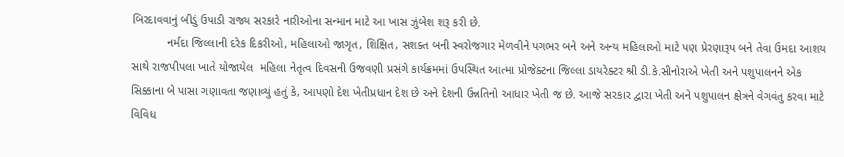બિરદાવવાનું બીડું ઉપાડી રાજ્ય સરકારે નારીઓના સન્માન માટે આ ખાસ ઝુંબેશ શરૂ કરી છે.
           નર્મદા જિલ્લાની દરેક દિકરીઓ, મહિલાઓ જાગૃત, શિક્ષિત, સશક્ત બની સ્વરોજગાર મેળવીને પગભર બને અને અન્ય મહિલાઓ માટે પણ પ્રેરણારૂપ બને તેવા ઉમદા આશય સાથે રાજપીપલા ખાતે યોજાયેલ  મહિલા નેતૃત્વ દિવસની ઉજવણી પ્રસંગે કાર્યક્રમમાં ઉપસ્થિત આત્મા પ્રોજેક્ટના જિલ્લા ડાયરેક્ટર શ્રી ડી.કે.સીનોરાએ ખેતી અને પશુપાલનને એક સિક્કાના બે પાસા ગણાવતા જણાવ્યું હતું કે, આપણો દેશ ખેતીપ્રધાન દેશ છે અને દેશની ઉન્નતિનો આધાર ખેતી જ છે. આજે સરકાર દ્વારા ખેતી અને પશુપાલન ક્ષેત્રને વેગવંતુ કરવા માટે વિવિધ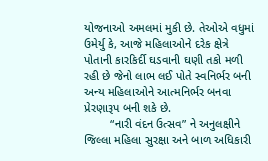યોજનાઓ અમલમાં મુકી છે. તેઓએ વધુમાં ઉમેર્યુ કે, આજે મહિલાઓને દરેક ક્ષેત્રે પોતાની કારકિર્દી ઘડવાની ઘણી તકો મળી રહી છે જેનો લાભ લઈ પોતે સ્વનિર્ભર બની અન્ય મહિલાઓને આત્મનિર્ભર બનવા પ્રેરણારૂપ બની શકે છે.
        “નારી વંદન ઉત્સવ” ને અનુલક્ષીને જિલ્લા મહિલા સુરક્ષા અને બાળ અધિકારી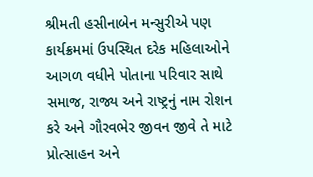શ્રીમતી હસીનાબેન મન્સુરીએ પણ કાર્યક્રમમાં ઉપસ્થિત દરેક મહિલાઓને આગળ વધીને પોતાના પરિવાર સાથે સમાજ, રાજ્ય અને રાષ્ટ્રનું નામ રોશન કરે અને ગૌરવભેર જીવન જીવે તે માટે પ્રોત્સાહન અને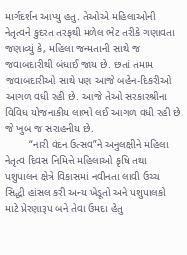માર્ગદર્શન આપ્યુ હતુ. તેઓએ મહિલાઓની નેતૃત્વને કુદરત તરફથી મળેલ ભેટ તરીકે ગણાવતા જણાવ્યું કે, મહિલા જન્મતાની સાથે જ જવાબદારીથી બંધાઈ જાય છે. છતાં તમામ જવાબદારીઓ સાથે પણ આજે બહેન-દિકરીઓ આગળ વધી રહી છે. આજે તેઓ સરકારશ્રીના વિવિધ યોજનાકીય લાભો લઈ આગળ વધી રહી છે જે ખુબ જ સરાહનીય છે.
        “નારી વંદન ઉત્સવ”ને અનુલક્ષીને મહિલા નેતૃત્વ દિવસ નિમિત્તે મહિલાઓ કૃષિ તથા પશુપાલન ક્ષેત્રે વિકાસમાં નવીનતા લાવી ઉચ્ચ સિદ્ધી હાંસલ કરી અન્ય ખેડૂતો અને પશુપાલકો માટે પ્રેરણારૂપ બને તેવા ઉમદા હેતુ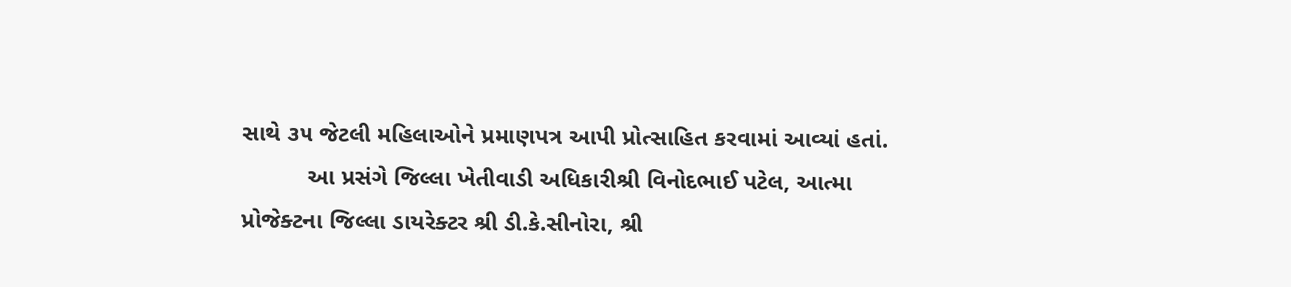સાથે ૩૫ જેટલી મહિલાઓને પ્રમાણપત્ર આપી પ્રોત્સાહિત કરવામાં આવ્યાં હતાં.
          આ પ્રસંગે જિલ્લા ખેતીવાડી અધિકારીશ્રી વિનોદભાઈ પટેલ, આત્મા પ્રોજેક્ટના જિલ્લા ડાયરેક્ટર શ્રી ડી.કે.સીનોરા, શ્રી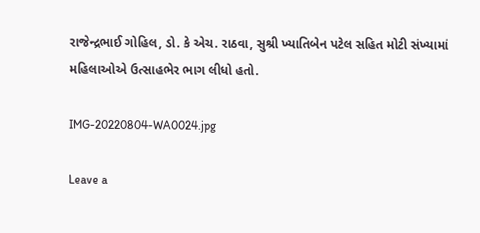રાજેન્દ્રભાઈ ગોહિલ, ડો. કે એચ. રાઠવા, સુશ્રી ખ્યાતિબેન પટેલ સહિત મોટી સંખ્યામાં મહિલાઓએ ઉત્સાહભેર ભાગ લીધો હતો.

IMG-20220804-WA0024.jpg

Leave a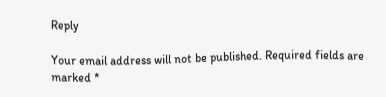Reply

Your email address will not be published. Required fields are marked *